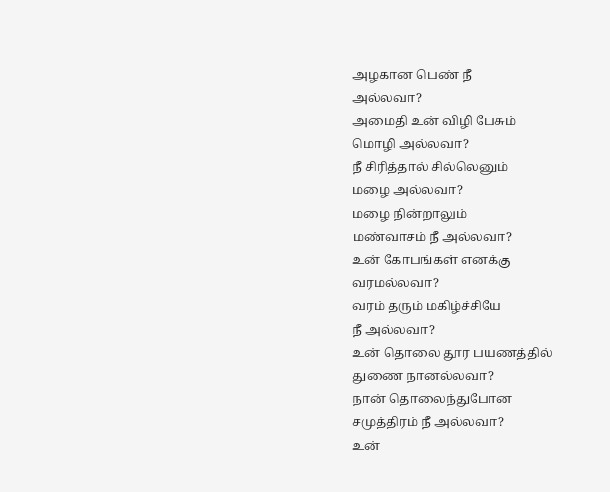அழகான பெண் நீ
அல்லவா?
அமைதி உன் விழி பேசும்
மொழி அல்லவா?
நீ சிரித்தால் சில்லெனும்
மழை அல்லவா?
மழை நின்றாலும்
மண்வாசம் நீ அல்லவா?
உன் கோபங்கள் எனக்கு
வரமல்லவா?
வரம் தரும் மகிழ்ச்சியே
நீ அல்லவா?
உன் தொலை தூர பயணத்தில்
துணை நானல்லவா?
நான் தொலைந்துபோன
சமுத்திரம் நீ அல்லவா?
உன்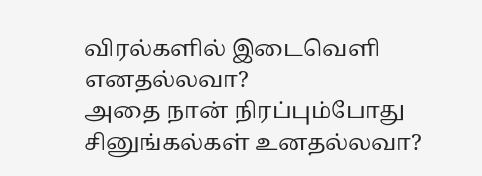விரல்களில் இடைவெளி எனதல்லவா?
அதை நான் நிரப்பும்போது
சினுங்கல்கள் உனதல்லவா?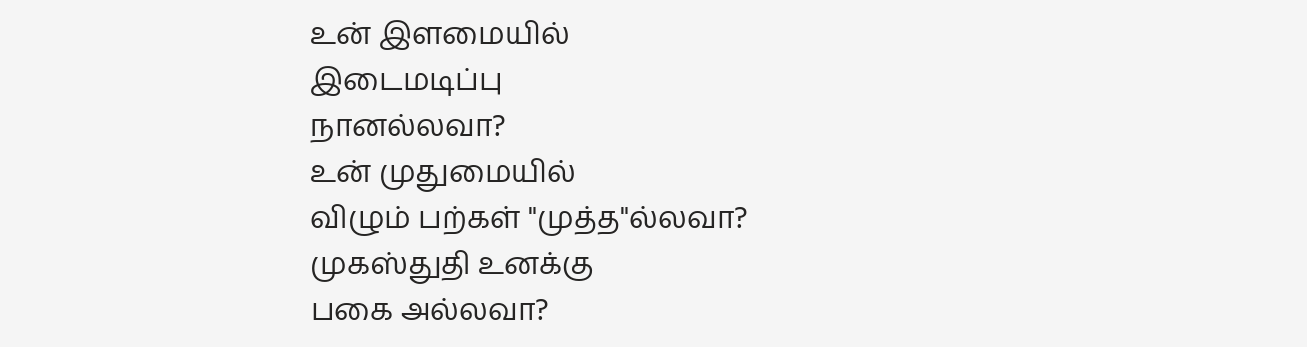உன் இளமையில்
இடைமடிப்பு
நானல்லவா?
உன் முதுமையில்
விழும் பற்கள் "முத்த"ல்லவா?
முகஸ்துதி உனக்கு
பகை அல்லவா?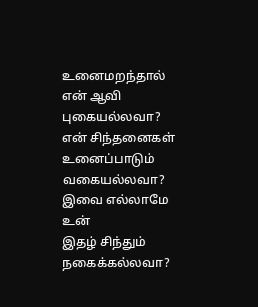உனைமறந்தால்
என் ஆவி புகையல்லவா?
என் சிந்தனைகள்
உனைப்பாடும் வகையல்லவா?
இவை எல்லாமே உன்
இதழ் சிந்தும்
நகைக்கல்லவா?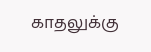காதலுக்கு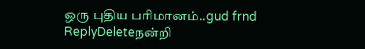ஒரு புதிய பரிமானம்..gud frnd
ReplyDeleteநன்றி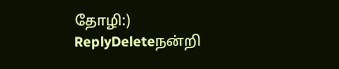தோழி:)
ReplyDeleteநன்றி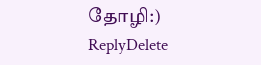தோழி:)
ReplyDelete